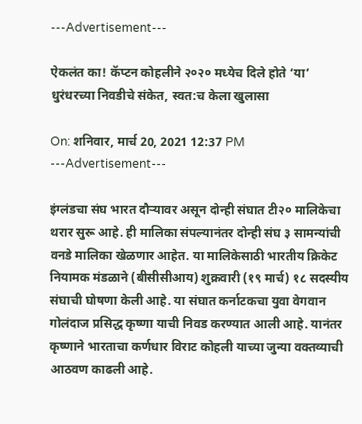---Advertisement---

ऐकलंत का! कॅप्टन कोहलीने २०२० मध्येच दिले होते ‘या’ धुरंधरच्या निवडीचे संकेत, स्वत:च केला खुलासा

On: शनिवार, मार्च 20, 2021 12:37 PM
---Advertisement---

इंग्लंडचा संघ भारत दौऱ्यावर असून दोन्ही संघात टी२० मालिकेचा थरार सुरू आहे. ही मालिका संपल्यानंतर दोन्ही संघ ३ सामन्यांची वनडे मालिका खेळणार आहेत. या मालिकेसाठी भारतीय क्रिकेट नियामक मंडळाने (बीसीसीआय) शुक्रवारी (१९ मार्च) १८ सदस्यीय संघाची घोषणा केली आहे. या संघात कर्नाटकचा युवा वेगवान गोलंदाज प्रसिद्ध कृष्णा याची निवड करण्यात आली आहे. यानंतर कृष्णाने भारताचा कर्णधार विराट कोहली याच्या जुन्या वक्तव्याची आठवण काढली आहे.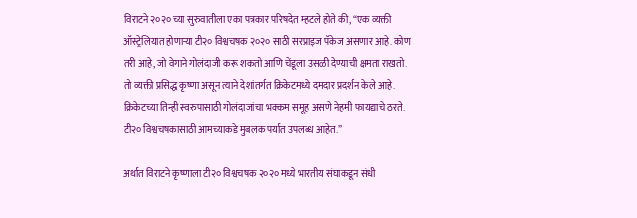विराटने २०२० च्या सुरुवातीला एका पत्रकार परिषदेत म्हटले होते की, “एक व्यक्ती ऑस्ट्रेलियात होणाऱ्या टी२० विश्वचषक २०२० साठी सरप्राइज पॅकेज असणार आहे. कोण तरी आहे, जो वेगाने गोलंदाजी करू शकतो आणि चेंडूला उसळी देण्याची क्षमता राखतो. तो व्यक्ती प्रसिद्ध कृष्णा असून त्याने देशांतर्गत क्रिकेटमध्ये दमदार प्रदर्शन केले आहे. क्रिकेटच्या तिन्ही स्वरुपासाठी गोलंदाजांचा भक्कम समूह असणे नेहमी फायद्याचे ठरते. टी२० विश्वचषकासाठी आमच्याकडे मुबलक पर्यात उपलब्ध आहेत.”

अर्थात विराटने कृष्णाला टी२० विश्वचषक २०२० मध्ये भारतीय संघाकडून संधी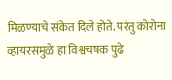मिळण्याचे संकेत दिले होते. परंतु कोरोना व्हायरसमुळे हा विश्वचषक पुढे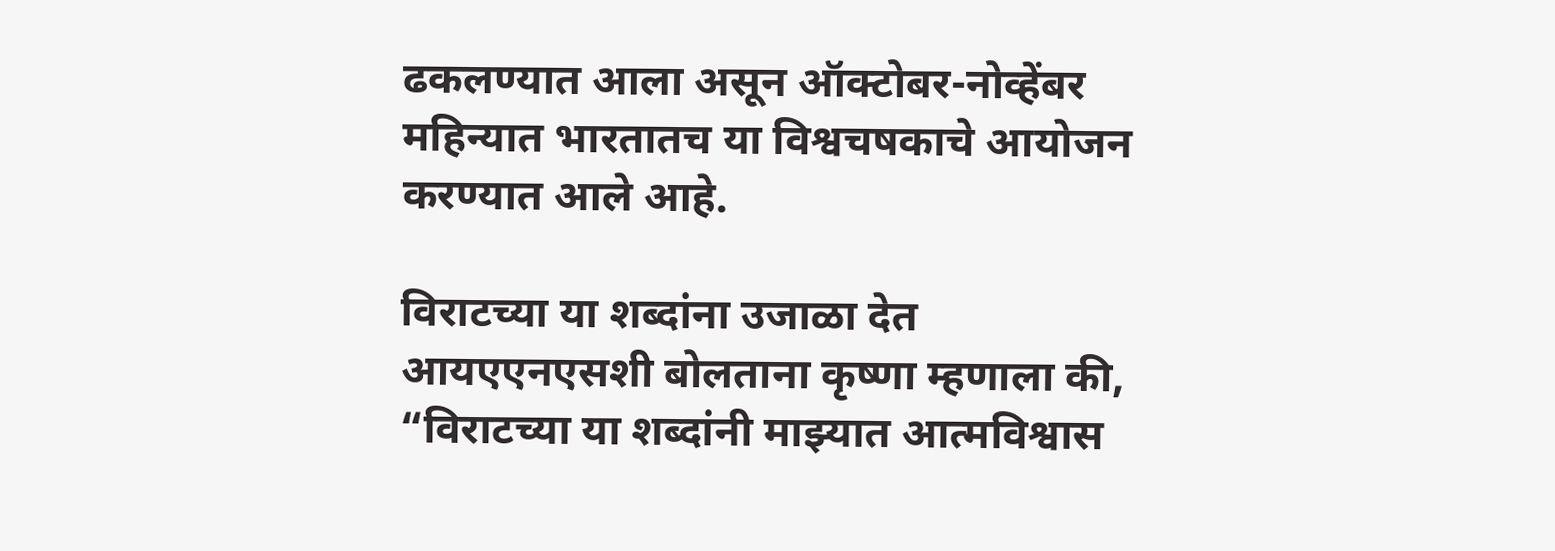ढकलण्यात आला असून ऑक्टोबर-नोव्हेंबर महिन्यात भारतातच या विश्वचषकाचे आयोजन करण्यात आले आहे.

विराटच्या या शब्दांना उजाळा देत आयएएनएसशी बोलताना कृष्णा म्हणाला की, “विराटच्या या शब्दांनी माझ्यात आत्मविश्वास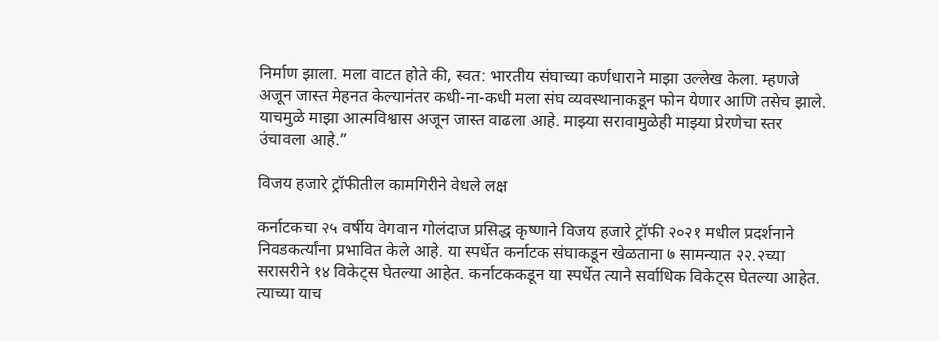निर्माण झाला. मला वाटत होते की, स्वत: भारतीय संघाच्या कर्णधाराने माझा उल्लेख केला. म्हणजे अजून जास्त मेहनत केल्यानंतर कधी-ना-कधी मला संघ व्यवस्थानाकडून फोन येणार आणि तसेच झाले. याचमुळे माझा आत्मविश्वास अजून जास्त वाढला आहे. माझ्या सरावामुळेही माझ्या प्रेरणेचा स्तर उंचावला आहे.”

विजय हजारे ट्रॉफीतील कामगिरीने वेधले लक्ष

कर्नाटकचा २५ वर्षीय वेगवान गोलंदाज प्रसिद्ध कृष्णाने विजय हजारे ट्रॉफी २०२१ मधील प्रदर्शनाने निवडकर्त्यांना प्रभावित केले आहे. या स्पर्धेत कर्नाटक संघाकडून खेळताना ७ सामन्यात २२.२च्या सरासरीने १४ विकेट्स घेतल्या आहेत. कर्नाटककडून या स्पर्धेत त्याने सर्वाधिक विकेट्स घेतल्या आहेत. त्याच्या याच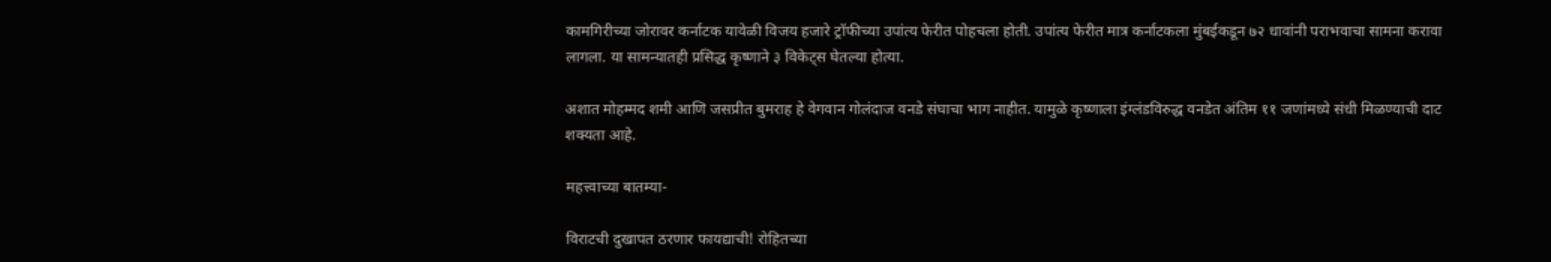कामगिरीच्या जोरावर कर्नाटक यावेळी विजय हजारे ट्रॉफीच्या उपांत्य फेरीत पोहचला होती. उपांत्य फेरीत मात्र कर्नाटकला मुंबईकडून ७२ धावांनी पराभवाचा सामना करावा लागला. या सामन्यातही प्रसिद्ध कृष्णाने ३ विकेट्स घेतल्या होत्या.

अशात मोहम्मद शमी आणि जसप्रीत बुमराह हे वेगवान गोलंदाज वनडे संघाचा भाग नाहीत. यामुळे कृष्णाला इंग्लंडविरुद्ध वनडेत अंतिम ११ जणांमध्ये संधी मिळण्याची दाट शक्यता आहे.

महत्त्वाच्या बातम्या-

विराटची दुखापत ठरणार फायद्याची! रोहितच्या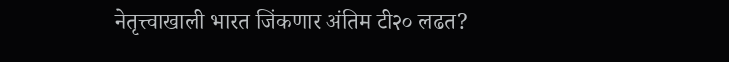नेतृत्त्वाखाली भारत जिंकणार अंतिम टी२० लढत?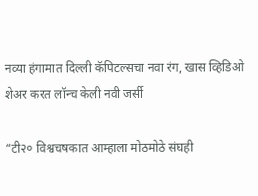नव्या हंगामात दिल्ली कॅपिटल्सचा नवा रंग, खास व्हिडिओ शेअर करत लॉन्च केली नवी जर्सी

“टी२० विश्वचषकात आम्हाला मोठमोठे संघही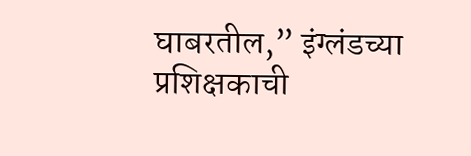घाबरतील,” इंग्लंडच्या प्रशिक्षकाची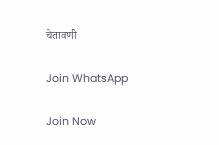चेतावणी

Join WhatsApp

Join Now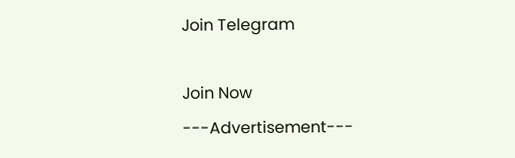Join Telegram

Join Now
---Advertisement---